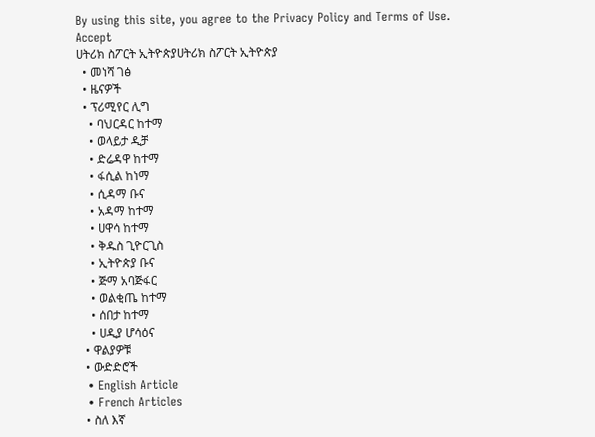By using this site, you agree to the Privacy Policy and Terms of Use.
Accept
ሀትሪክ ስፖርት ኢትዮጵያሀትሪክ ስፖርት ኢትዮጵያ
  • መነሻ ገፅ
  • ዜናዎች
  • ፕሪሚየር ሊግ
    • ባህርዳር ከተማ
    • ወላይታ ዲቻ
    • ድሬዳዋ ከተማ
    • ፋሲል ከነማ
    • ሲዳማ ቡና
    • አዳማ ከተማ
    • ሀዋሳ ከተማ
    • ቅዱስ ጊዮርጊስ
    • ኢትዮጵያ ቡና
    • ጅማ አባጅፋር
    • ወልቂጤ ከተማ
    • ሰበታ ከተማ
    • ሀዲያ ሆሳዕና
  • ዋልያዎቹ
  • ውድድሮች
  • English Article
  • French Articles
  • ስለ እኛ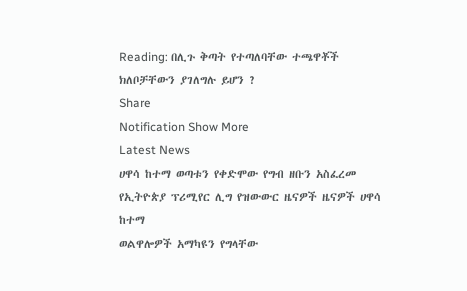Reading: በሊጉ ቅጣት የተጣለባቸው ተጫዋቾች ክለቦቻቸውን ያገለግሉ ይሆን ?
Share
Notification Show More
Latest News
ሀዋሳ ከተማ ወጣቱን የቀድሞው የግብ ዘቡን አስፈረመ
የኢትዮጵያ ፕሪሚየር ሊግ የዝውውር ዜናዎች ዜናዎች ሀዋሳ ከተማ
ወልዋሎዎች አማካዩን የግላቸው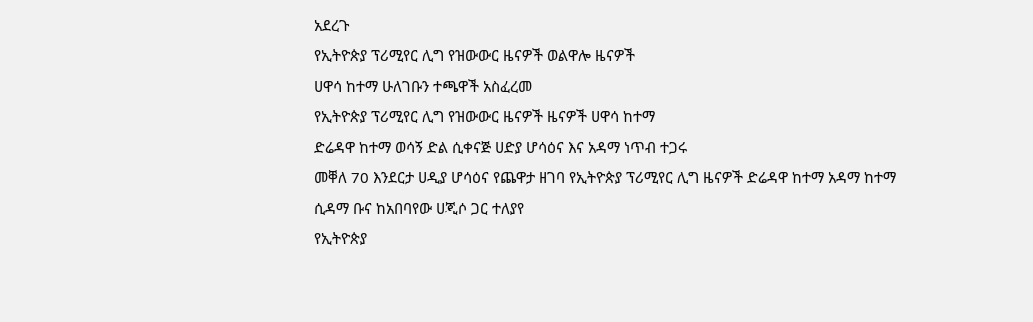አደረጉ
የኢትዮጵያ ፕሪሚየር ሊግ የዝውውር ዜናዎች ወልዋሎ ዜናዎች
ሀዋሳ ከተማ ሁለገቡን ተጫዋች አስፈረመ
የኢትዮጵያ ፕሪሚየር ሊግ የዝውውር ዜናዎች ዜናዎች ሀዋሳ ከተማ
ድሬዳዋ ከተማ ወሳኝ ድል ሲቀናጅ ሀድያ ሆሳዕና እና አዳማ ነጥብ ተጋሩ
መቐለ 70 እንደርታ ሀዲያ ሆሳዕና የጨዋታ ዘገባ የኢትዮጵያ ፕሪሚየር ሊግ ዜናዎች ድሬዳዋ ከተማ አዳማ ከተማ
ሲዳማ ቡና ከአበባየው ሀጂሶ ጋር ተለያየ
የኢትዮጵያ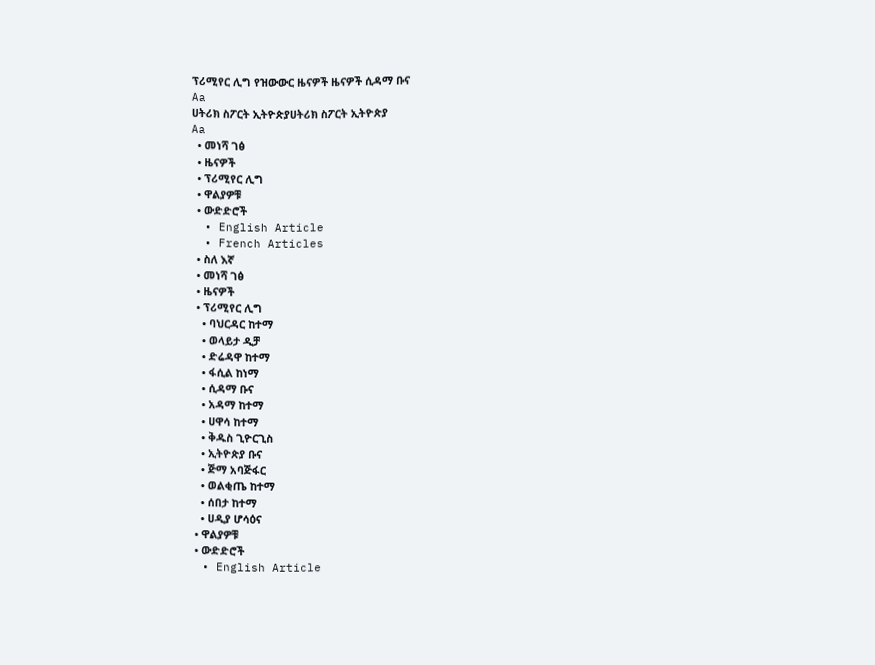ፕሪሚየር ሊግ የዝውውር ዜናዎች ዜናዎች ሲዳማ ቡና
Aa
ሀትሪክ ስፖርት ኢትዮጵያሀትሪክ ስፖርት ኢትዮጵያ
Aa
  • መነሻ ገፅ
  • ዜናዎች
  • ፕሪሚየር ሊግ
  • ዋልያዎቹ
  • ውድድሮች
  • English Article
  • French Articles
  • ስለ እኛ
  • መነሻ ገፅ
  • ዜናዎች
  • ፕሪሚየር ሊግ
    • ባህርዳር ከተማ
    • ወላይታ ዲቻ
    • ድሬዳዋ ከተማ
    • ፋሲል ከነማ
    • ሲዳማ ቡና
    • አዳማ ከተማ
    • ሀዋሳ ከተማ
    • ቅዱስ ጊዮርጊስ
    • ኢትዮጵያ ቡና
    • ጅማ አባጅፋር
    • ወልቂጤ ከተማ
    • ሰበታ ከተማ
    • ሀዲያ ሆሳዕና
  • ዋልያዎቹ
  • ውድድሮች
  • English Article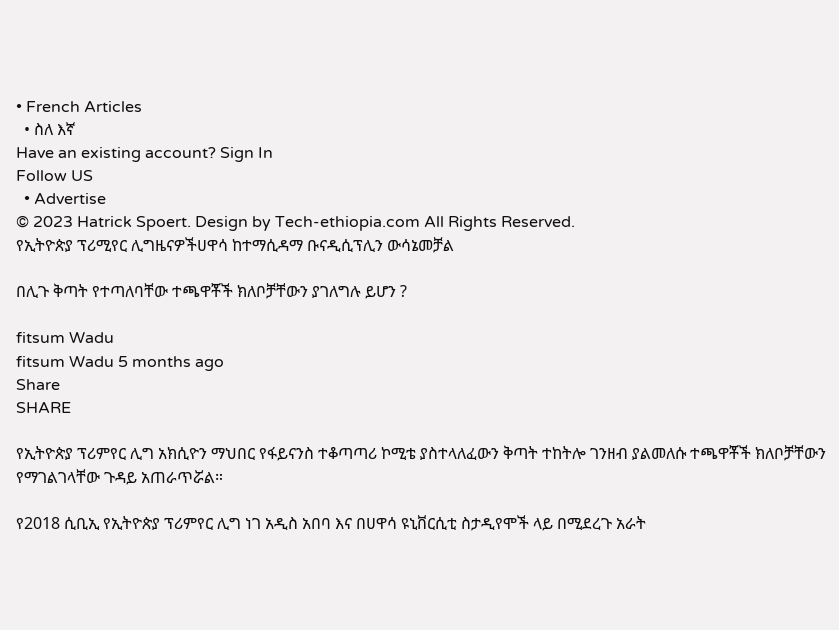• French Articles
  • ስለ እኛ
Have an existing account? Sign In
Follow US
  • Advertise
© 2023 Hatrick Spoert. Design by Tech-ethiopia.com All Rights Reserved.
የኢትዮጵያ ፕሪሚየር ሊግዜናዎችሀዋሳ ከተማሲዳማ ቡናዲሲፕሊን ውሳኔመቻል

በሊጉ ቅጣት የተጣለባቸው ተጫዋቾች ክለቦቻቸውን ያገለግሉ ይሆን ?

fitsum Wadu
fitsum Wadu 5 months ago
Share
SHARE

የኢትዮጵያ ፕሪምየር ሊግ አክሲዮን ማህበር የፋይናንስ ተቆጣጣሪ ኮሚቴ ያስተላለፈውን ቅጣት ተከትሎ ገንዘብ ያልመለሱ ተጫዋቾች ክለቦቻቸውን የማገልገላቸው ጉዳይ አጠራጥሯል።

የ2018 ሲቢኢ የኢትዮጵያ ፕሪምየር ሊግ ነገ አዲስ አበባ እና በሀዋሳ ዩኒቨርሲቲ ስታዲየሞች ላይ በሚደረጉ አራት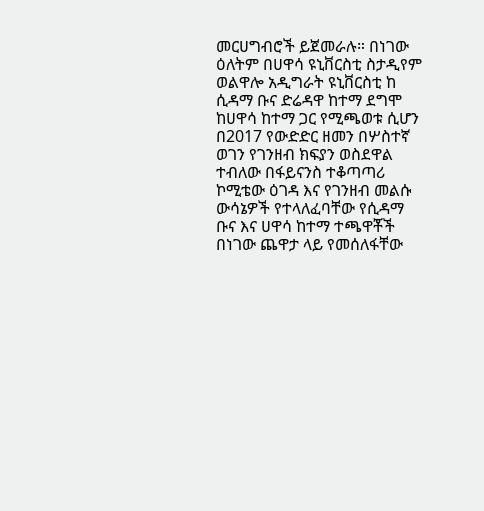መርሀግብሮች ይጀመራሉ። በነገው ዕለትም በሀዋሳ ዩኒቨርስቲ ስታዲየም ወልዋሎ አዲግራት ዩኒቨርስቲ ከ ሲዳማ ቡና ድሬዳዋ ከተማ ደግሞ ከሀዋሳ ከተማ ጋር የሚጫወቱ ሲሆን በ2017 የውድድር ዘመን በሦስተኛ ወገን የገንዘብ ክፍያን ወስደዋል ተብለው በፋይናንስ ተቆጣጣሪ ኮሚቴው ዕገዳ እና የገንዘብ መልሱ ውሳኔዎች የተላለፈባቸው የሲዳማ ቡና እና ሀዋሳ ከተማ ተጫዋቾች በነገው ጨዋታ ላይ የመሰለፋቸው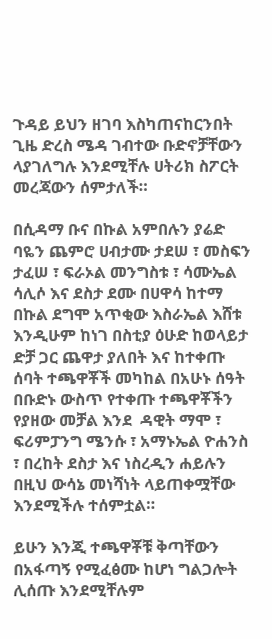ጉዳይ ይህን ዘገባ እስካጠናከርንበት ጊዜ ድረስ ሜዳ ገብተው ቡድኖቻቸውን ላያገለግሉ እንደሚቸሉ ሀትሪክ ስፖርት መረጃውን ሰምታለች።

በሲዳማ ቡና በኩል አምበሉን ያሬድ ባዬን ጨምሮ ሀብታሙ ታደሠ ፣ መስፍን ታፈሠ ፣ ፍራኦል መንግስቱ ፣ ሳሙኤል ሳሊሶ እና ደስታ ደሙ በሀዋሳ ከተማ በኩል ደግሞ አጥቂው እስራኤል እሸቱ እንዲሁም ከነገ በስቲያ ዕሁድ ከወላይታ ድቻ ጋር ጨዋታ ያለበት እና ከተቀጡ ሰባት ተጫዋቾች መካከል በአሁኑ ሰዓት በቡድኑ ውስጥ የተቀጡ ተጫዋቾችን የያዘው መቻል እንደ  ዳዊት ማሞ ፣ ፍሪምፓንግ ሜንሱ ፣ አማኑኤል ዮሐንስ ፣ በረከት ደስታ እና ነስረዲን ሐይሉን በዚህ ውሳኔ መነሻነት ላይጠቀሟቸው እንደሚችሉ ተሰምቷል።

ይሁን እንጂ ተጫዋቾቹ ቅጣቸውን በአፋጣኝ የሚፈፅሙ ከሆነ ግልጋሎት ሊሰጡ እንደሚቸሉም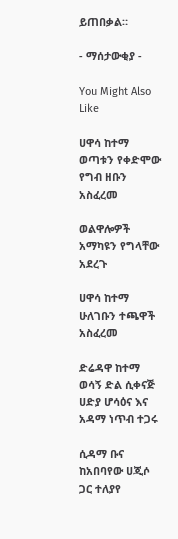ይጠበቃል።

- ማሰታውቂያ -

You Might Also Like

ሀዋሳ ከተማ ወጣቱን የቀድሞው የግብ ዘቡን አስፈረመ

ወልዋሎዎች አማካዩን የግላቸው አደረጉ

ሀዋሳ ከተማ ሁለገቡን ተጫዋች አስፈረመ

ድሬዳዋ ከተማ ወሳኝ ድል ሲቀናጅ ሀድያ ሆሳዕና እና አዳማ ነጥብ ተጋሩ

ሲዳማ ቡና ከአበባየው ሀጂሶ ጋር ተለያየ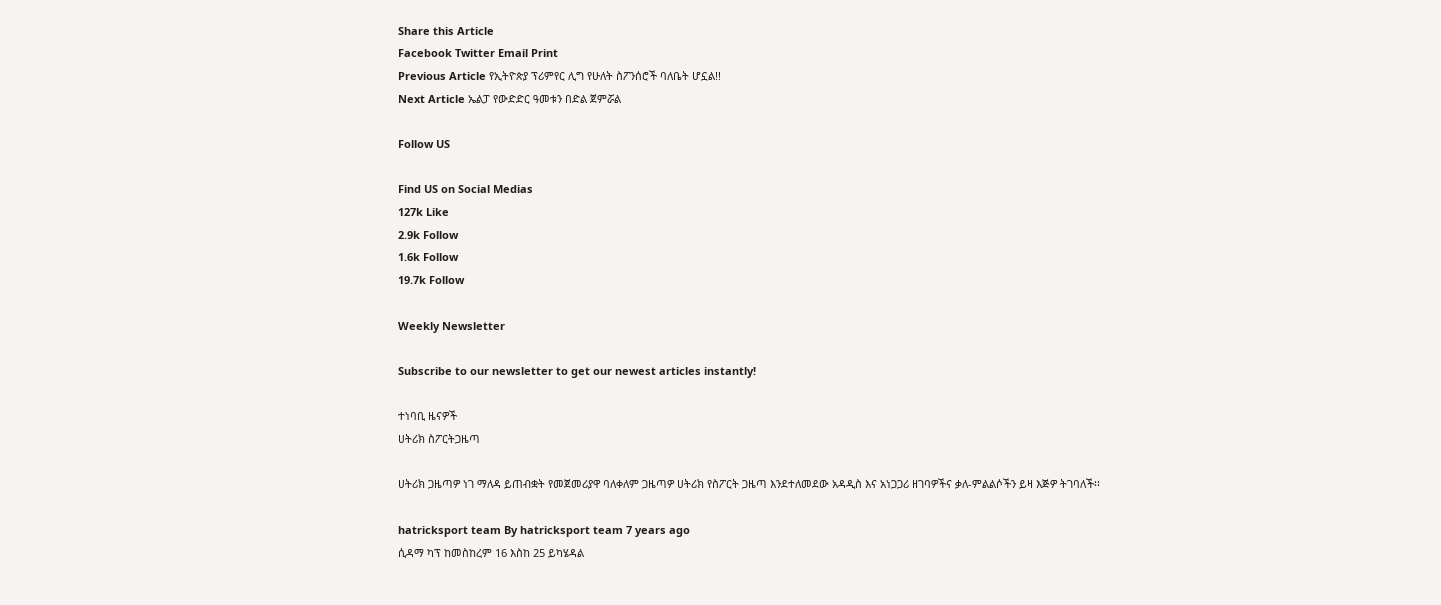Share this Article
Facebook Twitter Email Print
Previous Article የኢትዮጵያ ፕሪምየር ሊግ የሁለት ስፖንሰሮች ባለቤት ሆኗል!!
Next Article ኤልፓ የውድድር ዓመቱን በድል ጀምሯል

Follow US

Find US on Social Medias
127k Like
2.9k Follow
1.6k Follow
19.7k Follow

Weekly Newsletter

Subscribe to our newsletter to get our newest articles instantly!

ተነባቢ ዜናዎች
ሀትሪክ ስፖርትጋዜጣ

ሀትሪክ ጋዜጣዎ ነገ ማለዳ ይጠብቋት የመጀመሪያዋ ባለቀለም ጋዜጣዎ ሀትሪክ የስፖርት ጋዜጣ እንደተለመደው አዳዲስ እና አነጋጋሪ ዘገባዎችና ቃለ-ምልልሶችን ይዛ እጅዎ ትገባለች፡፡

hatricksport team By hatricksport team 7 years ago
ሲዳማ ካፕ ከመስከረም 16 እስከ 25 ይካሄዳል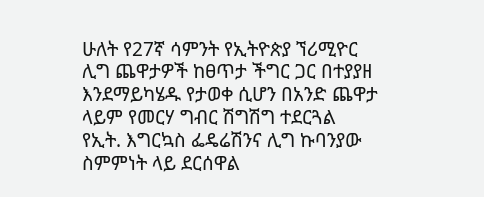ሁለት የ27ኛ ሳምንት የኢትዮጵያ ኘሪሚዮር ሊግ ጨዋታዎች ከፀጥታ ችግር ጋር በተያያዘ እንደማይካሄዱ የታወቀ ሲሆን በአንድ ጨዋታ ላይም የመርሃ ግብር ሽግሽግ ተደርጓል
የኢት. እግርኳስ ፌዴሬሽንና ሊግ ኩባንያው ስምምነት ላይ ደርሰዋል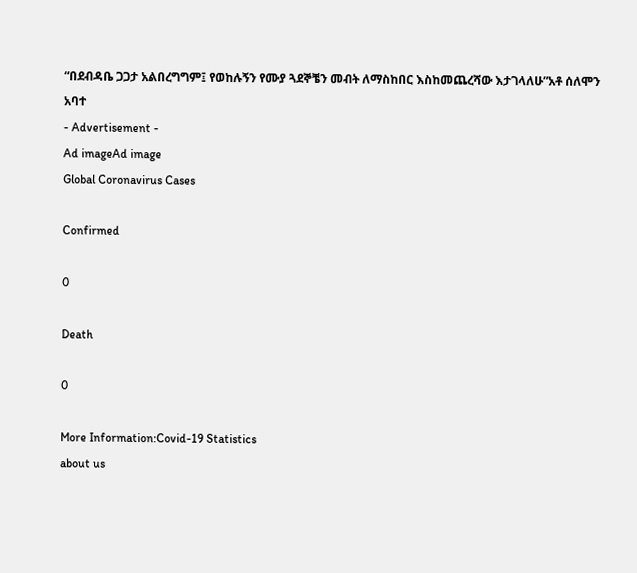“በደብዳቤ ጋጋታ አልበረግግም፤ የወከሉኝን የሙያ ጓደኞቼን መብት ለማስከበር እስከመጨረሻው እታገላለሁ”አቶ ሰለሞን አባተ
- Advertisement -
Ad imageAd image
Global Coronavirus Cases

Confirmed

0

Death

0

More Information:Covid-19 Statistics
about us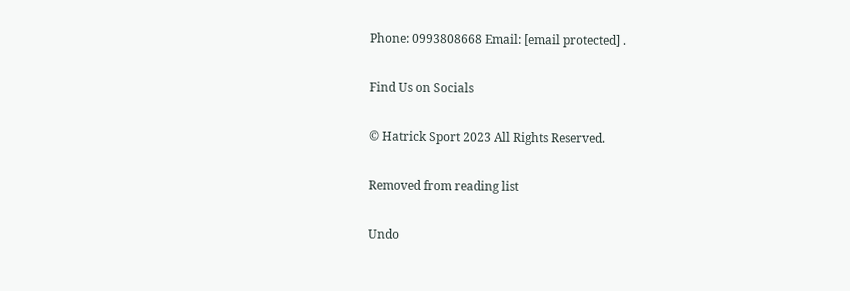Phone: 0993808668 Email: [email protected] .

Find Us on Socials

© Hatrick Sport 2023 All Rights Reserved.

Removed from reading list

Undo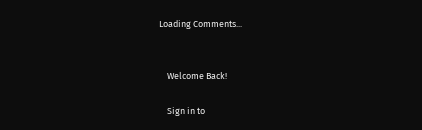Loading Comments...


    Welcome Back!

    Sign in to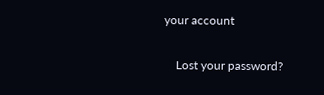your account

    Lost your password?